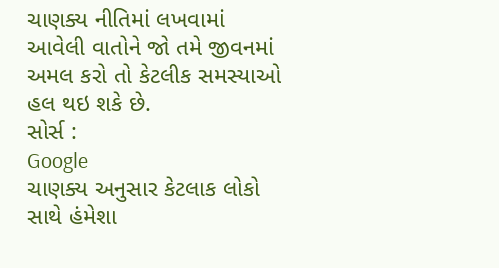ચાણક્ય નીતિમાં લખવામાં આવેલી વાતોને જો તમે જીવનમાં અમલ કરો તો કેટલીક સમસ્યાઓ હલ થઇ શકે છે.
સોર્સ :
Google
ચાણક્ય અનુસાર કેટલાક લોકો સાથે હંમેશા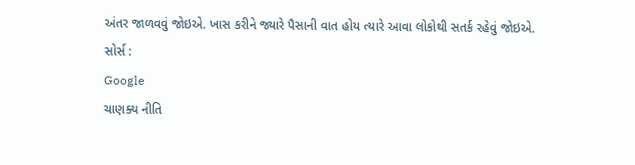અંતર જાળવવું જોઇએ. ખાસ કરીને જ્યારે પૈસાની વાત હોય ત્યારે આવા લોકોથી સતર્ક રહેવું જોઇએ.
સોર્સ :
Google
ચાણક્ય નીતિ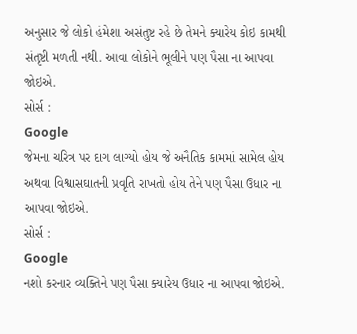અનુસાર જે લોકો હંમેશા અસંતુષ્ટ રહે છે તેમને ક્યારેય કોઇ કામથી સંતૃષ્ટી મળતી નથી. આવા લોકોને ભૂલીને પણ પૈસા ના આપવા જોઇએ.
સોર્સ :
Google
જેમના ચરિત્ર પર દાગ લાગ્યો હોય જે અનૈતિક કામમાં સામેલ હોય અથવા વિશ્વાસઘાતની પ્રવૃતિ રાખતો હોય તેને પણ પૈસા ઉધાર ના આપવા જોઇએ.
સોર્સ :
Google
નશો કરનાર વ્યક્તિને પણ પૈસા ક્યારેય ઉધાર ના આપવા જોઇએ.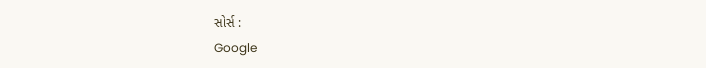સોર્સ :
Google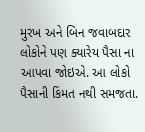મુરખ અને બિન જવાબદાર લોકોને પણ ક્યારેય પૈસા ના આપવા જોઇએ. આ લોકો પૈસાની કિંમત નથી સમજતા.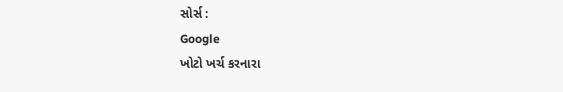સોર્સ :
Google
ખોટો ખર્ચ કરનારા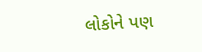લોકોને પણ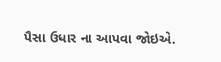પૈસા ઉધાર ના આપવા જોઇએ.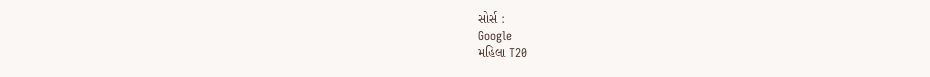સોર્સ :
Google
મહિલા T20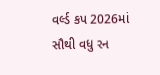વર્લ્ડ કપ 2026માં સૌથી વધુ રન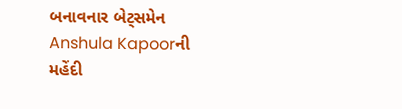બનાવનાર બેટ્સમેન
Anshula Kapoorની મહેંદી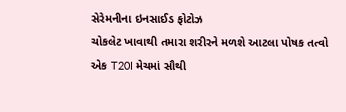સેરેમનીના ઇનસાઈડ ફોટોઝ
ચોકલેટ ખાવાથી તમારા શરીરને મળશે આટલા પોષક તત્વો
એક T20I મેચમાં સૌથી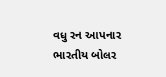વધુ રન આપનાર ભારતીય બોલર